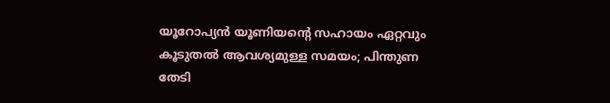യൂറോപ്യൻ യൂണിയന്റെ സഹായം ഏറ്റവും കൂടുതൽ ആവശ്യമുള്ള സമയം; പിന്തുണ തേടി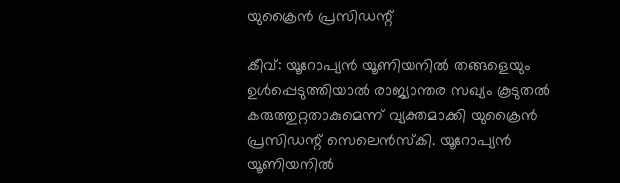യുക്രൈൻ പ്രസിഡന്റ്

കീവ്: യൂറോപ്യൻ യൂണിയനിൽ തങ്ങളെയും ഉൾപ്പെടുത്തിയാൽ രാജ്യാന്തര സഖ്യം കൂടുതൽ കരുത്തുറ്റതാകുമെന്ന് വ്യക്തമാക്കി യുക്രൈൻ പ്രസിഡന്റ് സെലെൻസ്‌കി. യൂറോപ്യൻ യൂണിയനിൽ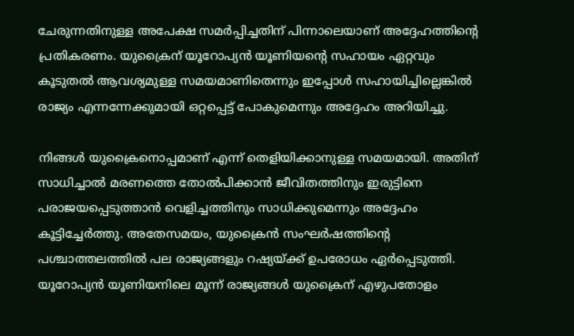ചേരുന്നതിനുള്ള അപേക്ഷ സമർപ്പിച്ചതിന് പിന്നാലെയാണ് അദ്ദേഹത്തിന്റെ പ്രതികരണം. യുക്രൈന് യൂറോപ്യൻ യൂണിയന്റെ സഹായം ഏറ്റവും കൂടുതൽ ആവശ്യമുള്ള സമയമാണിതെന്നും ഇപ്പോൾ സഹായിച്ചില്ലെങ്കിൽ രാജ്യം എന്നന്നേക്കുമായി ഒറ്റപ്പെട്ട് പോകുമെന്നും അദ്ദേഹം അറിയിച്ചു.

നിങ്ങൾ യുക്രൈനൊപ്പമാണ് എന്ന് തെളിയിക്കാനുള്ള സമയമായി. അതിന് സാധിച്ചാൽ മരണത്തെ തോൽപിക്കാൻ ജീവിതത്തിനും ഇരുട്ടിനെ പരാജയപ്പെടുത്താൻ വെളിച്ചത്തിനും സാധിക്കുമെന്നും അദ്ദേഹം കൂട്ടിച്ചേർത്തു. അതേസമയം, യുക്രൈൻ സംഘർഷത്തിന്റെ പശ്ചാത്തലത്തിൽ പല രാജ്യങ്ങളും റഷ്യയ്ക്ക് ഉപരോധം ഏർപ്പെടുത്തി. യൂറോപ്യൻ യൂണിയനിലെ മൂന്ന് രാജ്യങ്ങൾ യുക്രൈന് എഴുപതോളം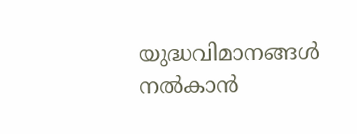യുദ്ധവിമാനങ്ങൾ നൽകാൻ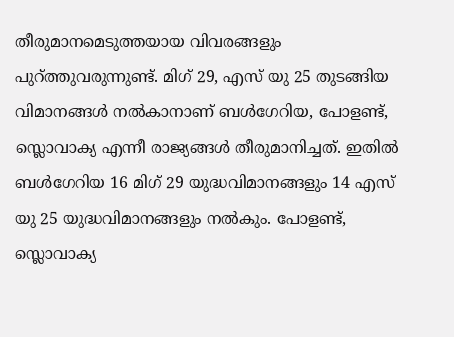തീരുമാനമെടുത്തയായ വിവരങ്ങളും പുറ്ത്തുവരുന്നുണ്ട്. മിഗ് 29, എസ് യു 25 തുടങ്ങിയ വിമാനങ്ങൾ നൽകാനാണ് ബൾഗേറിയ, പോളണ്ട്, സ്ലൊവാക്യ എന്നീ രാജ്യങ്ങൾ തീരുമാനിച്ചത്. ഇതിൽ ബൾഗേറിയ 16 മിഗ് 29 യുദ്ധവിമാനങ്ങളും 14 എസ് യു 25 യുദ്ധവിമാനങ്ങളും നൽകും. പോളണ്ട്, സ്ലൊവാക്യ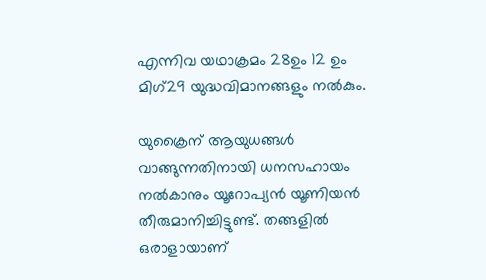എന്നിവ യഥാക്രമം 28ഉം 12 ഉം മിഗ്29 യുദ്ധവിമാനങ്ങളും നൽകും.

യുക്രൈന് ആയുധങ്ങൾ വാങ്ങുന്നതിനായി ധനസഹായം നൽകാനും യൂറോപ്യൻ യൂണിയൻ തീരുമാനിച്ചിട്ടുണ്ട്. തങ്ങളിൽ ഒരാളായാണ്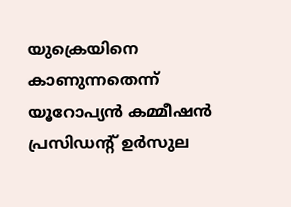യുക്രെയിനെ കാണുന്നതെന്ന് യൂറോപ്യൻ കമ്മീഷൻ പ്രസിഡന്റ് ഉർസുല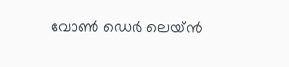വോൺ ഡെർ ലെയ്ൻ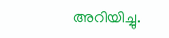അറിയിച്ചു.